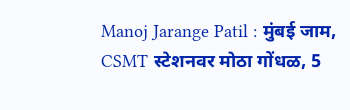Manoj Jarange Patil : मुंबई जाम, CSMT स्टेशनवर मोठा गोंधळ, 5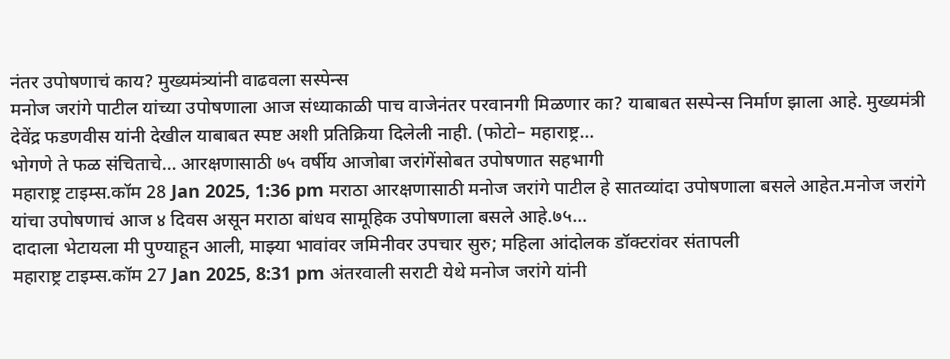नंतर उपोषणाचं काय? मुख्यमंत्र्यांनी वाढवला सस्पेन्स
मनोज जरांगे पाटील यांच्या उपोषणाला आज संध्याकाळी पाच वाजेनंतर परवानगी मिळणार का? याबाबत सस्पेन्स निर्माण झाला आहे. मुख्यमंत्री देवेंद्र फडणवीस यांनी देखील याबाबत स्पष्ट अशी प्रतिक्रिया दिलेली नाही. (फोटो– महाराष्ट्र…
भोगणे ते फळ संचिताचे… आरक्षणासाठी ७५ वर्षीय आजोबा जरांगेंसोबत उपोषणात सहभागी
महाराष्ट्र टाइम्स.कॉम 28 Jan 2025, 1:36 pm मराठा आरक्षणासाठी मनोज जरांगे पाटील हे सातव्यांदा उपोषणाला बसले आहेत.मनोज जरांगे यांचा उपोषणाचं आज ४ दिवस असून मराठा बांधव सामूहिक उपोषणाला बसले आहे.७५…
दादाला भेटायला मी पुण्याहून आली, माझ्या भावांवर जमिनीवर उपचार सुरु; महिला आंदोलक डॉक्टरांवर संतापली
महाराष्ट्र टाइम्स.कॉम 27 Jan 2025, 8:31 pm अंतरवाली सराटी येथे मनोज जरांगे यांनी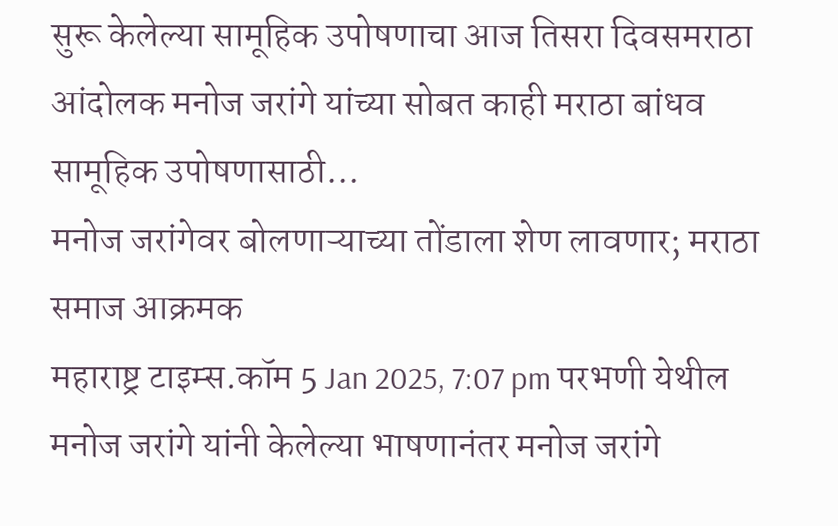सुरू केलेल्या सामूहिक उपोषणाचा आज तिसरा दिवसमराठा आंदोलक मनोज जरांगे यांच्या सोबत काही मराठा बांधव सामूहिक उपोषणासाठी…
मनोज जरांगेवर बोलणाऱ्याच्या तोंडाला शेण लावणार; मराठा समाज आक्रमक
महाराष्ट्र टाइम्स.कॉम 5 Jan 2025, 7:07 pm परभणी येथील मनोज जरांगे यांनी केलेल्या भाषणानंतर मनोज जरांगे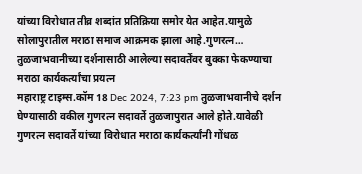यांच्या विरोधात तीव्र शब्दांत प्रतिक्रिया समोर येत आहेत.यामुळे सोलापुरातील मराठा समाज आक्रमक झाला आहे.गुणरत्न…
तुळजाभवानीच्या दर्शनासाठी आलेल्या सदावर्तेंवर बुक्का फेकण्याचा मराठा कार्यकर्त्यांचा प्रयत्न
महाराष्ट्र टाइम्स.कॉम 18 Dec 2024, 7:23 pm तुळजाभवानीचे दर्शन घेण्यासाठी वकील गुणरत्न सदावर्ते तुळजापुरात आले होते.यावेळी गुणरत्न सदावर्ते यांच्या विरोधात मराठा कार्यकर्त्यांनी गोंधळ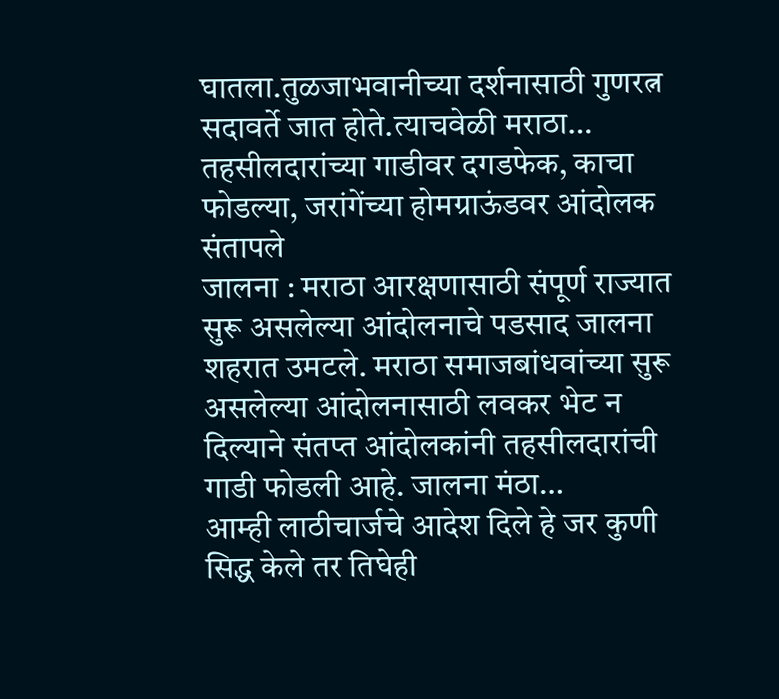घातला.तुळजाभवानीच्या दर्शनासाठी गुणरत्न सदावर्ते जात होते.त्याचवेळी मराठा…
तहसीलदारांच्या गाडीवर दगडफेक, काचा फोडल्या, जरांगेंच्या होमग्राऊंडवर आंदोलक संतापले
जालना : मराठा आरक्षणासाठी संपूर्ण राज्यात सुरू असलेल्या आंदोलनाचे पडसाद जालना शहरात उमटले. मराठा समाजबांधवांच्या सुरू असलेल्या आंदोलनासाठी लवकर भेट न दिल्याने संतप्त आंदोलकांनी तहसीलदारांची गाडी फोडली आहे. जालना मंठा…
आम्ही लाठीचार्जचे आदेश दिले हे जर कुणी सिद्ध केले तर तिघेही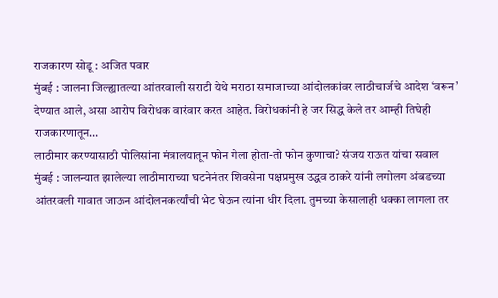राजकारण सोडू : अजित पवार
मुंबई : जालना जिल्ह्यातल्या आंतरवाली सराटी येथे मराठा समाजाच्या आंदोलकांवर लाठीचार्जचे आदेश ‘वरून’ देण्यात आले, असा आरोप विरोधक वारंवार करत आहेत. विरोधकांनी हे जर सिद्ध केले तर आम्ही तिघेही राजकारणातून…
लाठीमार करण्यासाठी पोलिसांना मंत्रालयातून फोन गेला होता-तो फोन कुणाचा? संजय राऊत यांचा सवाल
मुंबई : जालन्यात झालेल्या लाठीमाराच्या घटनेनंतर शिवसेना पक्षप्रमुख उद्धव ठाकरे यांनी लगोलग अंबडच्या आंतरवली गावात जाऊन आंदोलनकर्त्यांची भेट घेऊन त्यांना धीर दिला. तुमच्या केसालाही धक्का लागला तर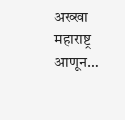अख्खा महाराष्ट्र आणून…